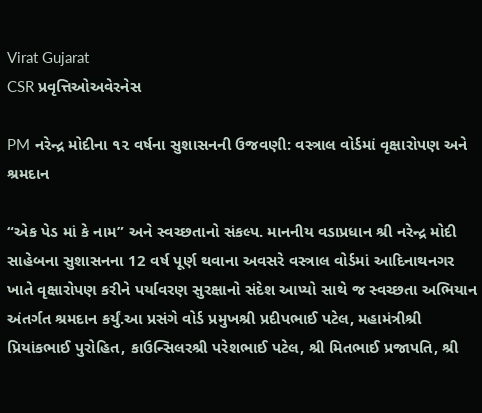Virat Gujarat
CSR પ્રવૃત્તિઓઅવેરનેસ

PM નરેન્દ્ર મોદીના ૧૨ વર્ષના સુશાસનની ઉજવણી: વસ્ત્રાલ વોર્ડમાં વૃક્ષારોપણ અને શ્રમદાન

“એક પેડ માં કે નામ” અને સ્વચ્છતાનો સંકલ્પ. માનનીય વડાપ્રધાન શ્રી નરેન્દ્ર મોદી સાહેબના સુશાસનના 12 વર્ષ પૂર્ણ થવાના અવસરે વસ્ત્રાલ વોર્ડમાં આદિનાથનગર ખાતે વૃક્ષારોપણ કરીને પર્યાવરણ સુરક્ષાનો સંદેશ આપ્યો સાથે જ સ્વચ્છતા અભિયાન અંતર્ગત શ્રમદાન કર્યું.આ પ્રસંગે વોર્ડ પ્રમુખશ્રી પ્રદીપભાઈ પટેલ, મહામંત્રીશ્રી પ્રિયાંકભાઈ પુરોહિત, કાઉન્સિલરશ્રી પરેશભાઈ પટેલ, શ્રી મિતભાઈ પ્રજાપતિ, શ્રી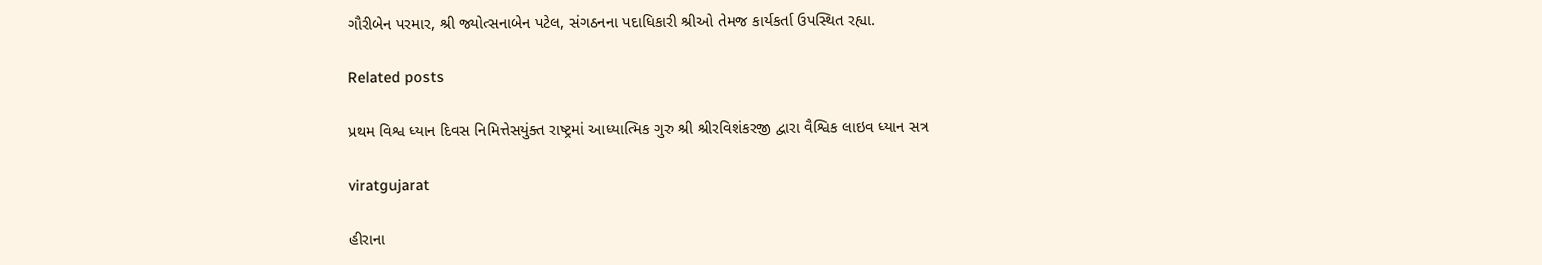ગૌરીબેન પરમાર, શ્રી જ્યોત્સનાબેન પટેલ, સંગઠનના પદાધિકારી શ્રીઓ તેમજ કાર્યકર્તા ઉપસ્થિત રહ્યા.

Related posts

પ્રથમ વિશ્વ ધ્યાન દિવસ નિમિત્તેસયુંક્ત રાષ્ટ્રમાં આધ્યાત્મિક ગુરુ શ્રી શ્રીરવિશંકરજી દ્વારા વૈશ્વિક લાઇવ ધ્યાન સત્ર

viratgujarat

હીરાના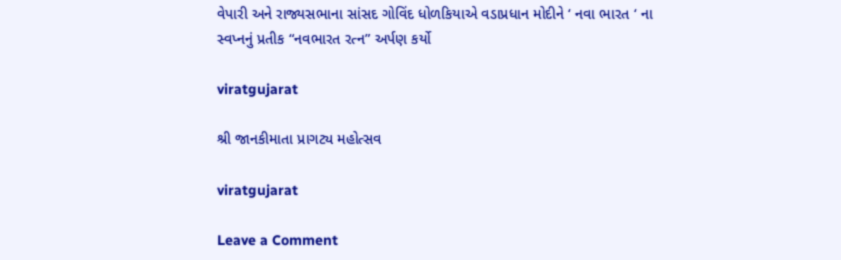વેપારી અને રાજ્યસભાના સાંસદ ગોવિંદ ધોળકિયાએ વડાપ્રધાન મોદીને ‘ નવા ભારત ‘ ના સ્વપ્નનું પ્રતીક “નવભારત રત્ન” અર્પણ કર્યો

viratgujarat

શ્રી જાનકીમાતા પ્રાગટ્ય મહોત્સવ

viratgujarat

Leave a Comment